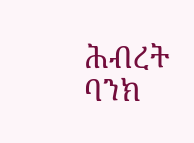ሕብረት ባንክ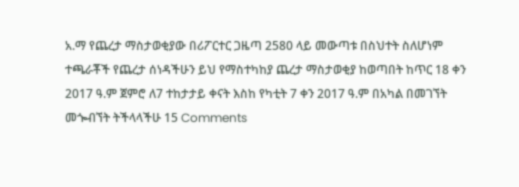አ.ማ የጨረታ ማስታወቂያው በሪፖርተር ጋዜጣ 2580 ላይ መውጣቱ በስህተት ስለሆነም ተጫራቾች የጨረታ ሰነዳችሁን ይህ የማስተካከያ ጨረታ ማስታወቂያ ከወጣበት ከጥር 18 ቀን 2017 ዓ.ም ጀምሮ ለ7 ተከታታይ ቀናት እስከ የካቲት 7 ቀን 2017 ዓ.ም በአካል በመገኘት መጐብኘት ትችላላችሁ 15 Comments